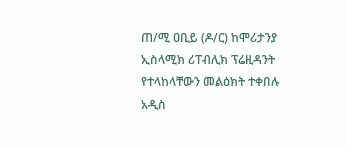ጠ/ሚ ዐቢይ (ዶ/ር) ከሞሪታንያ ኢስላሚክ ሪፐብሊክ ፕሬዚዳንት የተላከላቸውን መልዕክት ተቀበሉ
አዲስ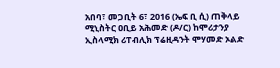አበባ፣ መጋቢት 6፣ 2016 (ኤፍ ቢ ሲ) ጠቅላይ ሚኒስትር ዐቢይ አሕመድ (ዶ/ር) ከሞሪታንያ ኢስላሚክ ሪፐብሊክ ፕሬዚዳንት ሞሃመድ ኦልድ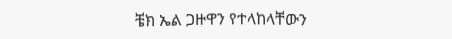ቼክ ኤል ጋዙዋን የተላከላቸውን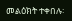መልዕክት ተቀበሉ፡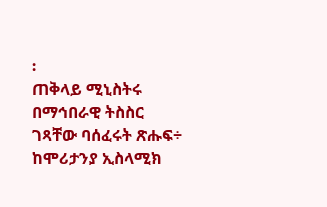፡
ጠቅላይ ሚኒስትሩ በማኅበራዊ ትስስር ገጻቸው ባሰፈሩት ጽሑፍ÷ ከሞሪታንያ ኢስላሚክ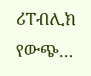ሪፐብሊክ የውጭ…